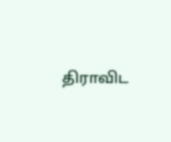திராவிட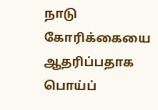நாடு கோரிக்கையை ஆதரிப்பதாக பொய்ப்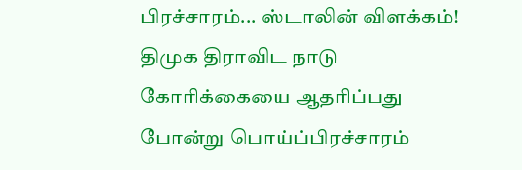பிரச்சாரம்... ஸ்டாலின் விளக்கம்!
திமுக திராவிட நாடு கோரிக்கையை ஆதரிப்பது போன்று பொய்ப்பிரச்சாரம்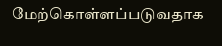மேற்கொள்ளப்படுவதாக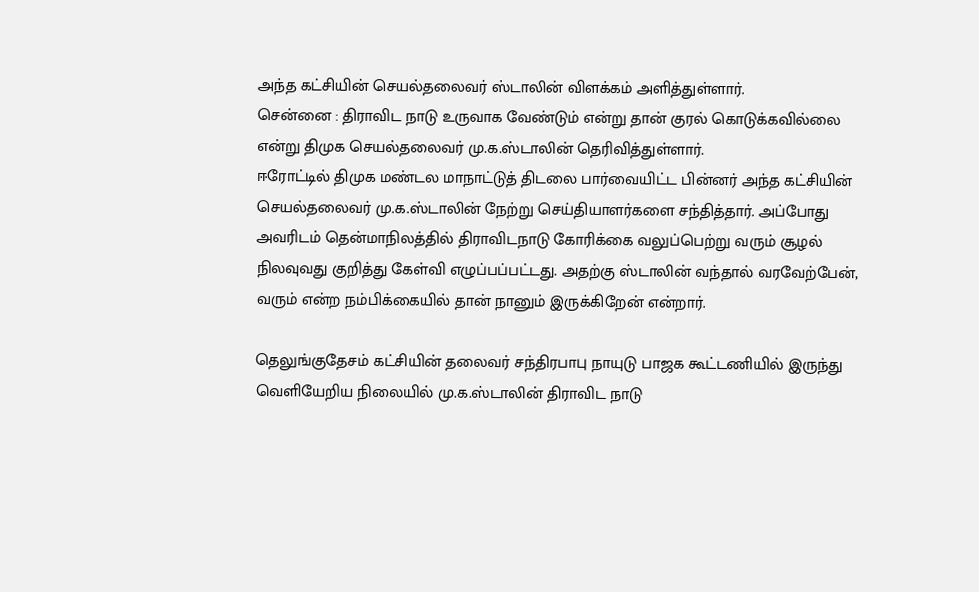அந்த கட்சியின் செயல்தலைவர் ஸ்டாலின் விளக்கம் அளித்துள்ளார்.
சென்னை : திராவிட நாடு உருவாக வேண்டும் என்று தான் குரல் கொடுக்கவில்லை என்று திமுக செயல்தலைவர் மு.க.ஸ்டாலின் தெரிவித்துள்ளார்.
ஈரோட்டில் திமுக மண்டல மாநாட்டுத் திடலை பார்வையிட்ட பின்னர் அந்த கட்சியின் செயல்தலைவர் மு.க.ஸ்டாலின் நேற்று செய்தியாளர்களை சந்தித்தார். அப்போது அவரிடம் தென்மாநிலத்தில் திராவிடநாடு கோரிக்கை வலுப்பெற்று வரும் சூழல் நிலவுவது குறித்து கேள்வி எழுப்பப்பட்டது. அதற்கு ஸ்டாலின் வந்தால் வரவேற்பேன், வரும் என்ற நம்பிக்கையில் தான் நானும் இருக்கிறேன் என்றார்.

தெலுங்குதேசம் கட்சியின் தலைவர் சந்திரபாபு நாயுடு பாஜக கூட்டணியில் இருந்து வெளியேறிய நிலையில் மு.க.ஸ்டாலின் திராவிட நாடு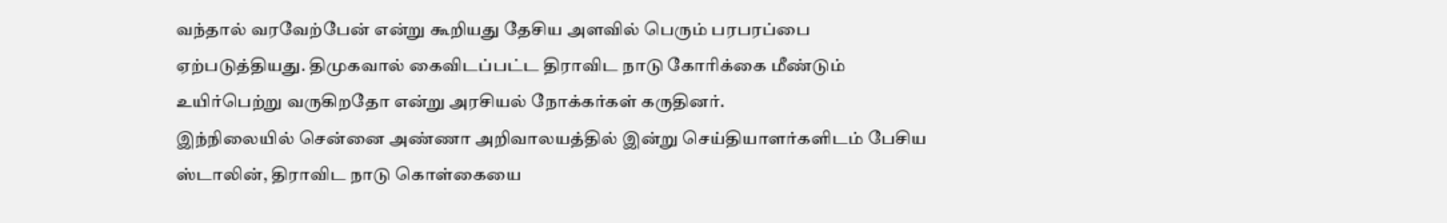வந்தால் வரவேற்பேன் என்று கூறியது தேசிய அளவில் பெரும் பரபரப்பை ஏற்படுத்தியது. திமுகவால் கைவிடப்பட்ட திராவிட நாடு கோரிக்கை மீண்டும் உயிர்பெற்று வருகிறதோ என்று அரசியல் நோக்கர்கள் கருதினர்.
இந்நிலையில் சென்னை அண்ணா அறிவாலயத்தில் இன்று செய்தியாளர்களிடம் பேசிய ஸ்டாலின், திராவிட நாடு கொள்கையை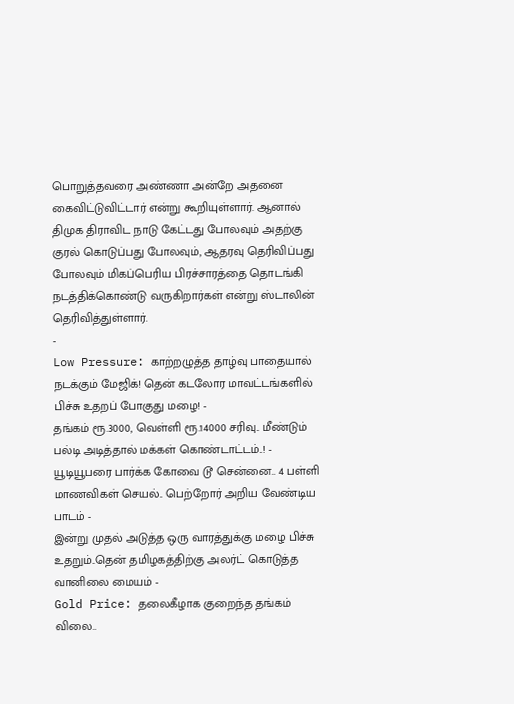பொறுத்தவரை அண்ணா அன்றே அதனை கைவிட்டுவிட்டார் என்று கூறியுள்ளார். ஆனால் திமுக திராவிட நாடு கேட்டது போலவும் அதற்கு குரல் கொடுப்பது போலவும், ஆதரவு தெரிவிப்பது போலவும் மிகப்பெரிய பிரச்சாரத்தை தொடங்கி நடத்திக்கொண்டு வருகிறார்கள் என்று ஸ்டாலின் தெரிவித்துள்ளார்.
-
Low Pressure: காற்றழுத்த தாழ்வு பாதையால் நடக்கும் மேஜிக்! தென் கடலோர மாவட்டங்களில் பிச்சு உதறப் போகுது மழை! -
தங்கம் ரூ.3000, வெள்ளி ரூ.14000 சரிவு.. மீண்டும் பல்டி அடித்தால் மக்கள் கொண்டாட்டம்..! -
யூடியூபரை பார்க்க கோவை டூ சென்னை.. 4 பள்ளி மாணவிகள் செயல்.. பெற்றோர் அறிய வேண்டிய பாடம் -
இன்று முதல் அடுத்த ஒரு வாரத்துக்கு மழை பிச்சு உதறும்..தென் தமிழகத்திற்கு அலர்ட் கொடுத்த வானிலை மையம் -
Gold Price: தலைகீழாக குறைந்த தங்கம் விலை..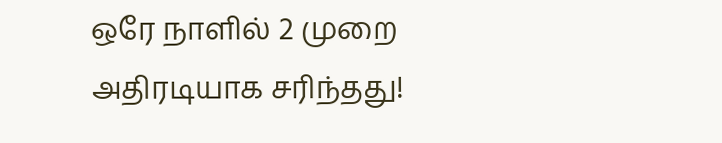ஒரே நாளில் 2 முறை அதிரடியாக சரிந்தது!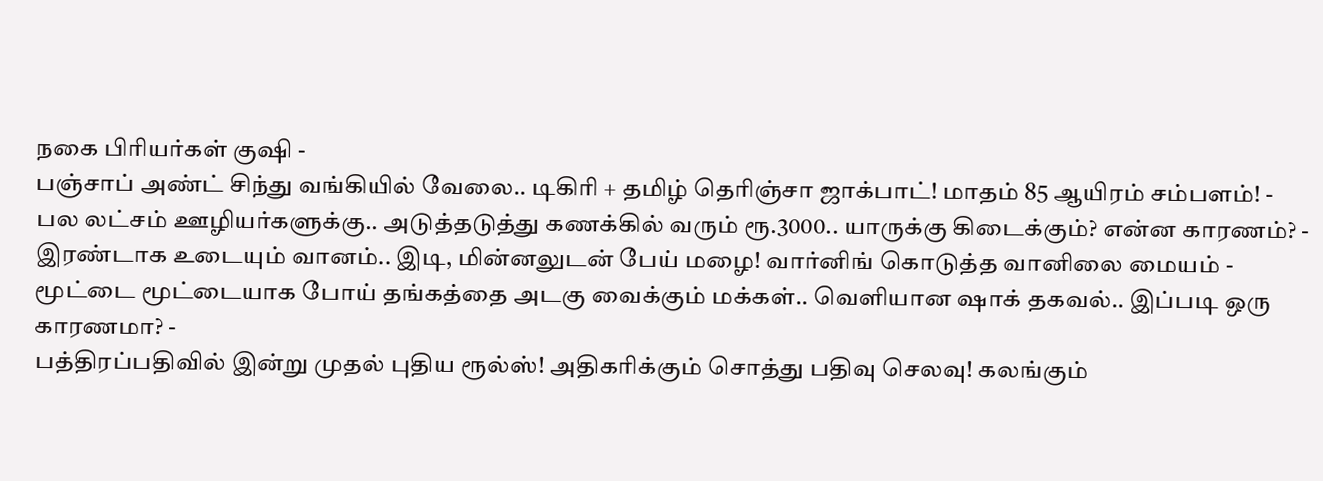நகை பிரியர்கள் குஷி -
பஞ்சாப் அண்ட் சிந்து வங்கியில் வேலை.. டிகிரி + தமிழ் தெரிஞ்சா ஜாக்பாட்! மாதம் 85 ஆயிரம் சம்பளம்! -
பல லட்சம் ஊழியர்களுக்கு.. அடுத்தடுத்து கணக்கில் வரும் ரூ.3000.. யாருக்கு கிடைக்கும்? என்ன காரணம்? -
இரண்டாக உடையும் வானம்.. இடி, மின்னலுடன் பேய் மழை! வார்னிங் கொடுத்த வானிலை மையம் -
மூட்டை மூட்டையாக போய் தங்கத்தை அடகு வைக்கும் மக்கள்.. வெளியான ஷாக் தகவல்.. இப்படி ஒரு காரணமா? -
பத்திரப்பதிவில் இன்று முதல் புதிய ரூல்ஸ்! அதிகரிக்கும் சொத்து பதிவு செலவு! கலங்கும்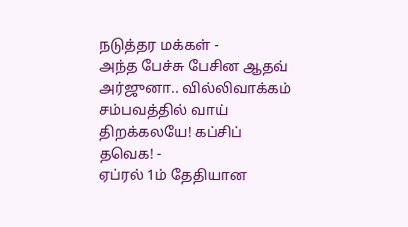நடுத்தர மக்கள் -
அந்த பேச்சு பேசின ஆதவ் அர்ஜுனா.. வில்லிவாக்கம் சம்பவத்தில் வாய் திறக்கலயே! கப்சிப் தவெக! -
ஏப்ரல் 1ம் தேதியான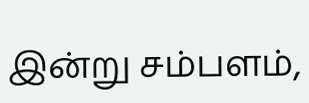இன்று சம்பளம்,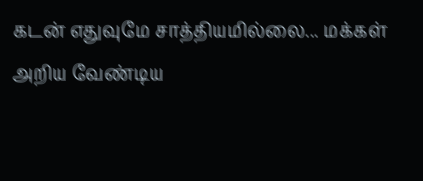கடன் எதுவுமே சாத்தியமில்லை... மக்கள் அறிய வேண்டிய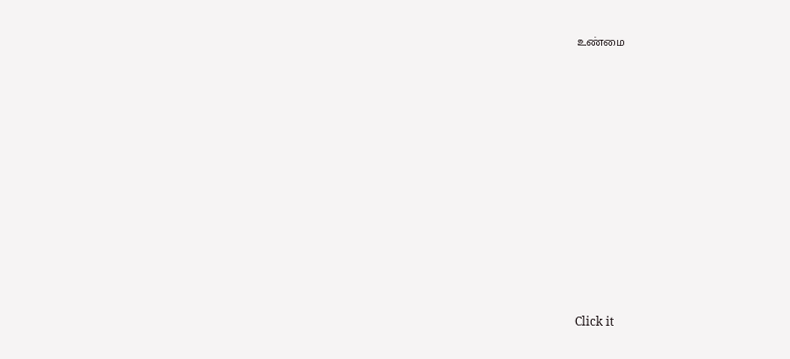உண்மை












Click it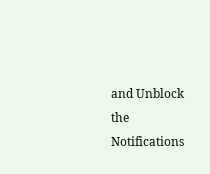and Unblock the Notifications